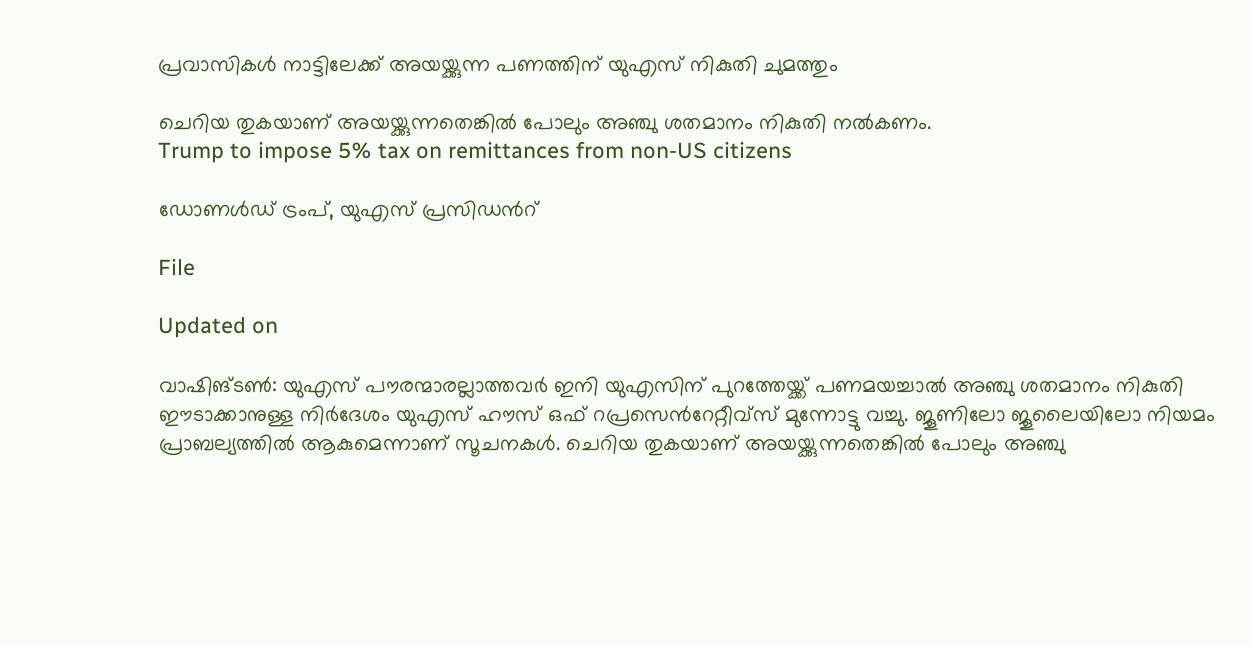പ്രവാസികൾ നാട്ടിലേക്ക് അയയ്ക്കുന്ന പണത്തിന് യുഎസ് നികുതി ചുമത്തും

ചെറിയ തുകയാണ് അയയ്ക്കുന്നതെങ്കിൽ പോലും അഞ്ചു ശതമാനം നികുതി നൽകണം.
Trump to impose 5% tax on remittances from non-US citizens

ഡോണൾഡ് ട്രംപ്, യുഎസ് പ്രസിഡന്‍റ്

File

Updated on

വാഷിങ്ടൺ: യുഎസ് പൗരന്മാരല്ലാത്തവർ ഇനി യുഎസിന് പുറത്തേയ്ക്ക് പണമയച്ചാൽ അഞ്ചു ശതമാനം നികുതി ഈടാക്കാനുള്ള നിർദേശം യുഎസ് ഹൗസ് ഒഫ് റപ്രസെന്‍റേറ്റീവ്സ് മുന്നോട്ടു വച്ചു. ജൂണിലോ ജൂലൈയിലോ നിയമം പ്രാബല്യത്തിൽ ആകുമെന്നാണ് സൂചനകൾ. ചെറിയ തുകയാണ് അയയ്ക്കുന്നതെങ്കിൽ പോലും അഞ്ചു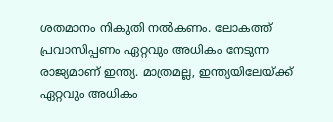ശതമാനം നികുതി നൽകണം. ലോകത്ത് പ്രവാസിപ്പണം ഏറ്റവും അധികം നേടുന്ന രാജ്യമാണ് ഇന്ത്യ. മാത്രമല്ല, ഇന്ത്യയിലേയ്ക്ക് ഏറ്റവും അധികം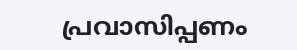പ്രവാസിപ്പണം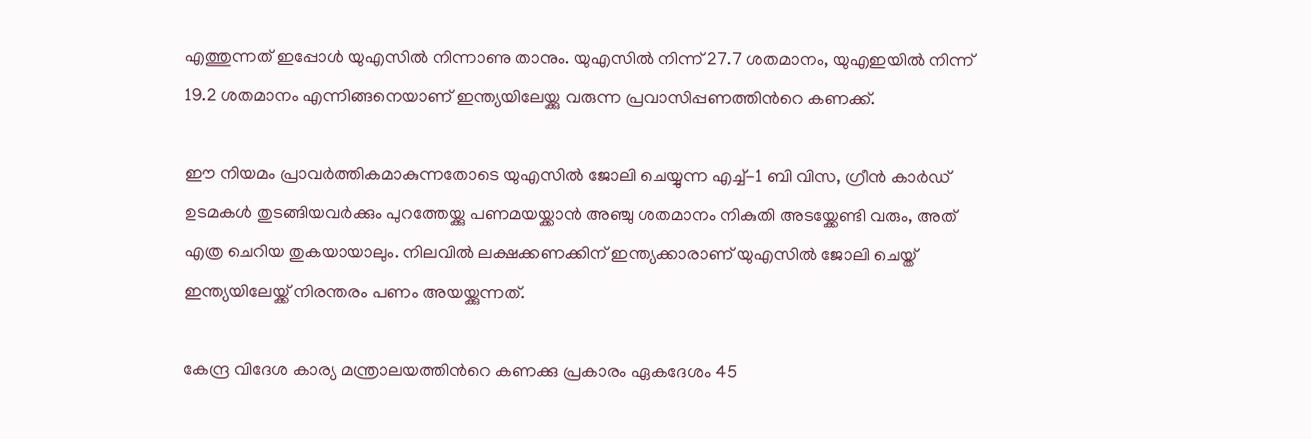എത്തുന്നത് ഇപ്പോൾ യുഎസിൽ നിന്നാണു താനും. യുഎസിൽ നിന്ന് 27.7 ശതമാനം, യുഎഇയിൽ നിന്ന് 19.2 ശതമാനം എന്നിങ്ങനെയാണ് ഇന്ത്യയിലേയ്ക്കു വരുന്ന പ്രവാസിപ്പണത്തിന്‍റെ കണക്ക്.

ഈ നിയമം പ്രാവർത്തികമാകുന്നതോടെ യുഎസിൽ ജോലി ചെയ്യുന്ന എച്ച്-1 ബി വിസ, ഗ്രീൻ കാർഡ് ഉടമകൾ തുടങ്ങിയവർക്കും പുറത്തേയ്ക്കു പണമയയ്ക്കാൻ അഞ്ചു ശതമാനം നികുതി അടയ്ക്കേണ്ടി വരും, അത് എത്ര ചെറിയ തുകയായാലും. നിലവിൽ ലക്ഷക്കണക്കിന് ഇന്ത്യക്കാരാണ് യുഎസിൽ ജോലി ചെയ്ത് ഇന്ത്യയിലേയ്ക്ക് നിരന്തരം പണം അയയ്ക്കുന്നത്.

കേന്ദ്ര വിദേശ കാര്യ മന്ത്രാലയത്തിന്‍റെ കണക്കു പ്രകാരം ഏകദേശം 45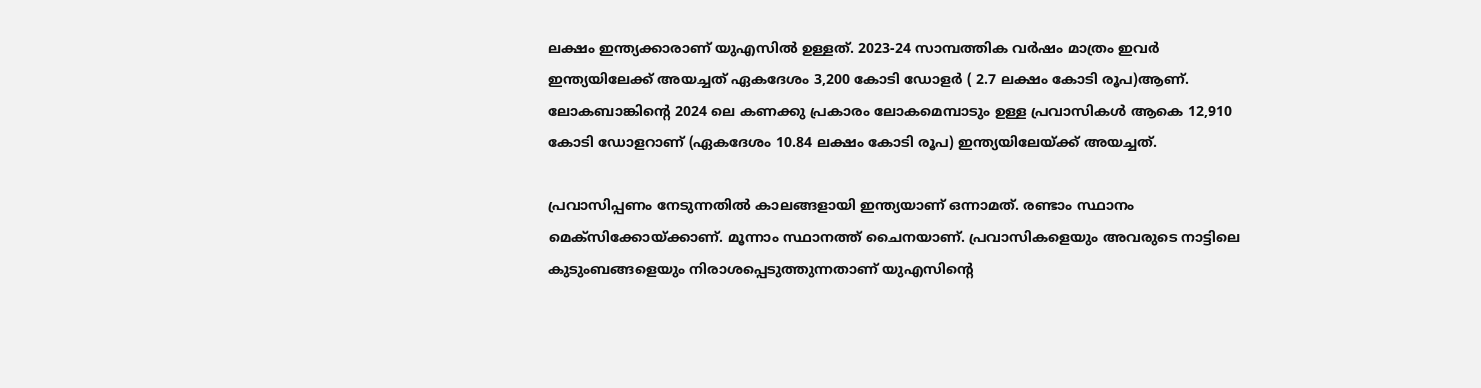ലക്ഷം ഇന്ത്യക്കാരാണ് യുഎസിൽ ഉള്ളത്. 2023-24 സാമ്പത്തിക വർഷം മാത്രം ഇവർ ഇന്ത്യയിലേക്ക് അയച്ചത് ഏകദേശം 3,200 കോടി ഡോളർ ( 2.7 ലക്ഷം കോടി രൂപ)ആണ്. ലോകബാങ്കിന്‍റെ 2024 ലെ കണക്കു പ്രകാരം ലോകമെമ്പാടും ഉള്ള പ്രവാസികൾ ആകെ 12,910 കോടി ഡോളറാണ് (ഏകദേശം 10.84 ലക്ഷം കോടി രൂപ) ഇന്ത്യയിലേയ്ക്ക് അയച്ചത്.

പ്രവാസിപ്പണം നേടുന്നതിൽ കാലങ്ങളായി ഇന്ത്യയാണ് ഒന്നാമത്. രണ്ടാം സ്ഥാനം മെക്സിക്കോയ്ക്കാണ്. മൂന്നാം സ്ഥാനത്ത് ചൈനയാണ്. പ്രവാസികളെയും അവരുടെ നാട്ടിലെ കുടുംബങ്ങളെയും നിരാശപ്പെടുത്തുന്നതാണ് യുഎസിന്‍റെ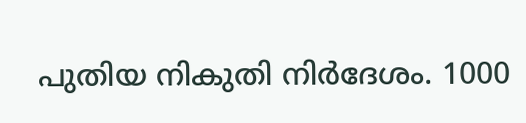പുതിയ നികുതി നിർദേശം. 1000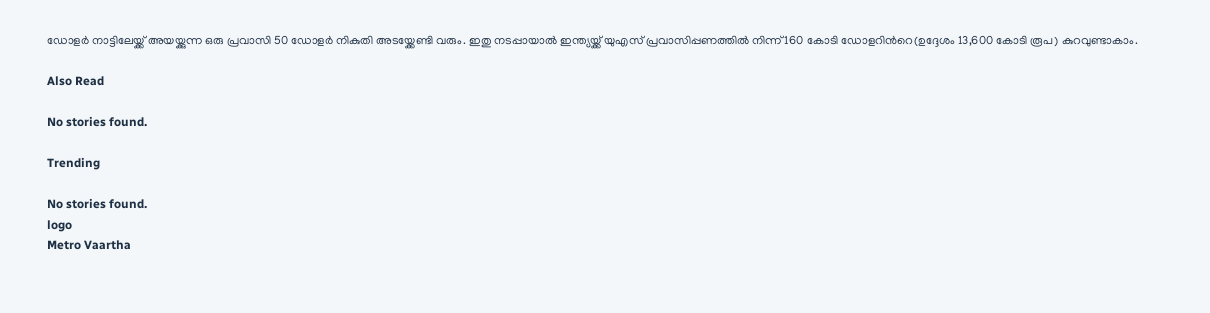ഡോളർ നാട്ടിലേയ്ക്ക് അയയ്ക്കുന്ന ഒരു പ്രവാസി 50 ഡോളർ നികുതി അടയ്ക്കേണ്ടി വരും. ഇതു നടപ്പായാൽ ഇന്ത്യയ്ക്ക് യുഎസ് പ്രവാസിപ്പണത്തിൽ നിന്ന് 160 കോടി ഡോളറിന്‍റെ(ഉദ്ദേശം 13,600 കോടി രൂപ) കുറവുണ്ടാകാം.

Also Read

No stories found.

Trending

No stories found.
logo
Metro Vaartha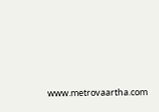www.metrovaartha.com